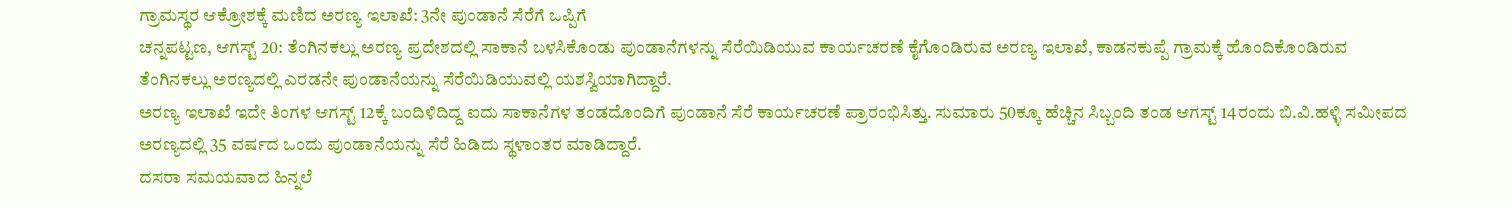ಗ್ರಾಮಸ್ಥರ ಆಕ್ರೋಶಕ್ಕೆ ಮಣಿದ ಅರಣ್ಯ ಇಲಾಖೆ: 3ನೇ ಪುಂಡಾನೆ ಸೆರೆಗೆ ಒಪ್ಪಿಗೆ
ಚನ್ನಪಟ್ಟಣ, ಆಗಸ್ಟ್ 20: ತೆಂಗಿನಕಲ್ಲು ಅರಣ್ಯ ಪ್ರದೇಶದಲ್ಲಿ ಸಾಕಾನೆ ಬಳಸಿಕೊಂಡು ಪುಂಡಾನೆಗಳನ್ನು ಸೆರೆಯಿಡಿಯುವ ಕಾರ್ಯಚರಣೆ ಕೈಗೊಂಡಿರುವ ಅರಣ್ಯ ಇಲಾಖೆ, ಕಾಡನಕುಪ್ಪೆ ಗ್ರಾಮಕ್ಕೆ ಹೊಂದಿಕೊಂಡಿರುವ ತೆಂಗಿನಕಲ್ಲು ಅರಣ್ಯದಲ್ಲಿ ಎರಡನೇ ಪುಂಡಾನೆಯನ್ನು ಸೆರೆಯಿಡಿಯುವಲ್ಲಿ ಯಶಸ್ವಿಯಾಗಿದ್ದಾರೆ.
ಅರಣ್ಯ ಇಲಾಖೆ ಇದೇ ತಿಂಗಳ ಆಗಸ್ಟ್ 12ಕ್ಕೆ ಬಂದಿಳಿದಿದ್ದ ಐದು ಸಾಕಾನೆಗಳ ತಂಡದೊಂದಿಗೆ ಪುಂಡಾನೆ ಸೆರೆ ಕಾರ್ಯಚರಣೆ ಪ್ರಾರಂಭಿಸಿತ್ತು. ಸುಮಾರು 50ಕ್ಕೂ ಹೆಚ್ಚಿನ ಸಿಬ್ಬಂದಿ ತಂಡ ಆಗಸ್ಟ್ 14ರಂದು ಬಿ.ವಿ.ಹಳ್ಳಿ ಸಮೀಪದ ಅರಣ್ಯದಲ್ಲಿ 35 ವರ್ಷದ ಒಂದು ಪುಂಡಾನೆಯನ್ನು ಸೆರೆ ಹಿಡಿದು ಸ್ಥಳಾಂತರ ಮಾಡಿದ್ದಾರೆ.
ದಸರಾ ಸಮಯವಾದ ಹಿನ್ನಲೆ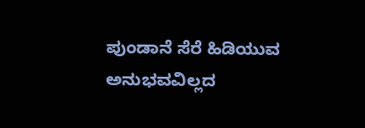ಪುಂಡಾನೆ ಸೆರೆ ಹಿಡಿಯುವ ಅನುಭವವಿಲ್ಲದ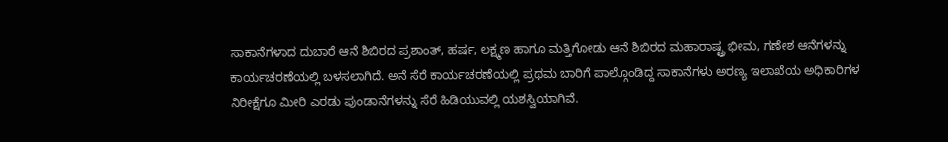ಸಾಕಾನೆಗಳಾದ ದುಬಾರೆ ಆನೆ ಶಿಬಿರದ ಪ್ರಶಾಂತ್, ಹರ್ಷ, ಲಕ್ಷ್ಮಣ ಹಾಗೂ ಮತ್ತಿಗೋಡು ಆನೆ ಶಿಬಿರದ ಮಹಾರಾಷ್ಟ್ರ ಭೀಮ, ಗಣೇಶ ಆನೆಗಳನ್ನು ಕಾರ್ಯಚರಣೆಯಲ್ಲಿ ಬಳಸಲಾಗಿದೆ. ಅನೆ ಸೆರೆ ಕಾರ್ಯಚರಣೆಯಲ್ಲಿ ಪ್ರಥಮ ಬಾರಿಗೆ ಪಾಲ್ಗೊಂಡಿದ್ದ ಸಾಕಾನೆಗಳು ಅರಣ್ಯ ಇಲಾಖೆಯ ಅಧಿಕಾರಿಗಳ ನಿರೀಕ್ಷೆಗೂ ಮೀರಿ ಎರಡು ಪುಂಡಾನೆಗಳನ್ನು ಸೆರೆ ಹಿಡಿಯುವಲ್ಲಿ ಯಶಸ್ವಿಯಾಗಿವೆ.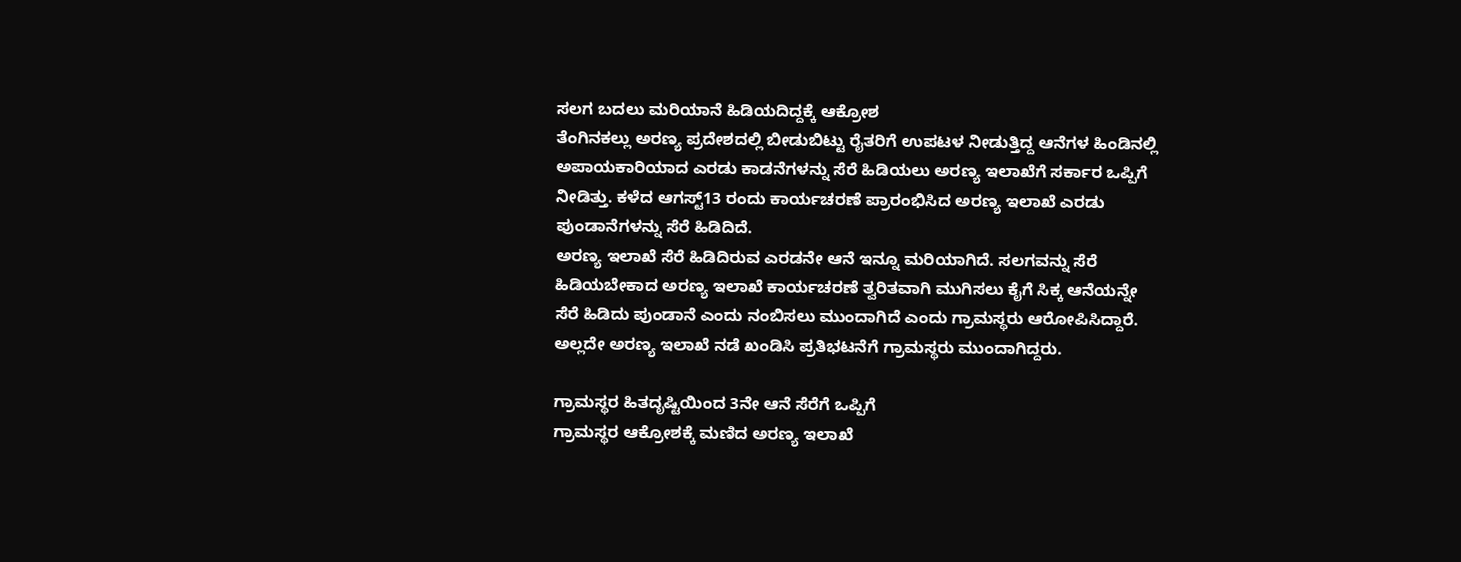ಸಲಗ ಬದಲು ಮರಿಯಾನೆ ಹಿಡಿಯದಿದ್ದಕ್ಕೆ ಆಕ್ರೋಶ
ತೆಂಗಿನಕಲ್ಲು ಅರಣ್ಯ ಪ್ರದೇಶದಲ್ಲಿ ಬೀಡುಬಿಟ್ಟು ರೈತರಿಗೆ ಉಪಟಳ ನೀಡುತ್ತಿದ್ದ ಆನೆಗಳ ಹಿಂಡಿನಲ್ಲಿ ಅಪಾಯಕಾರಿಯಾದ ಎರಡು ಕಾಡನೆಗಳನ್ನು ಸೆರೆ ಹಿಡಿಯಲು ಅರಣ್ಯ ಇಲಾಖೆಗೆ ಸರ್ಕಾರ ಒಪ್ಪಿಗೆ ನೀಡಿತ್ತು. ಕಳೆದ ಆಗಸ್ಟ್13 ರಂದು ಕಾರ್ಯಚರಣೆ ಪ್ರಾರಂಭಿಸಿದ ಅರಣ್ಯ ಇಲಾಖೆ ಎರಡು ಪುಂಡಾನೆಗಳನ್ನು ಸೆರೆ ಹಿಡಿದಿದೆ.
ಅರಣ್ಯ ಇಲಾಖೆ ಸೆರೆ ಹಿಡಿದಿರುವ ಎರಡನೇ ಆನೆ ಇನ್ನೂ ಮರಿಯಾಗಿದೆ. ಸಲಗವನ್ನು ಸೆರೆ ಹಿಡಿಯಬೇಕಾದ ಅರಣ್ಯ ಇಲಾಖೆ ಕಾರ್ಯಚರಣೆ ತ್ವರಿತವಾಗಿ ಮುಗಿಸಲು ಕೈಗೆ ಸಿಕ್ಕ ಆನೆಯನ್ನೇ ಸೆರೆ ಹಿಡಿದು ಪುಂಡಾನೆ ಎಂದು ನಂಬಿಸಲು ಮುಂದಾಗಿದೆ ಎಂದು ಗ್ರಾಮಸ್ಥರು ಆರೋಪಿಸಿದ್ದಾರೆ. ಅಲ್ಲದೇ ಅರಣ್ಯ ಇಲಾಖೆ ನಡೆ ಖಂಡಿಸಿ ಪ್ರತಿಭಟನೆಗೆ ಗ್ರಾಮಸ್ಥರು ಮುಂದಾಗಿದ್ದರು.

ಗ್ರಾಮಸ್ಥರ ಹಿತದೃಷ್ಟಿಯಿಂದ 3ನೇ ಆನೆ ಸೆರೆಗೆ ಒಪ್ಪಿಗೆ
ಗ್ರಾಮಸ್ಥರ ಆಕ್ರೋಶಕ್ಕೆ ಮಣಿದ ಅರಣ್ಯ ಇಲಾಖೆ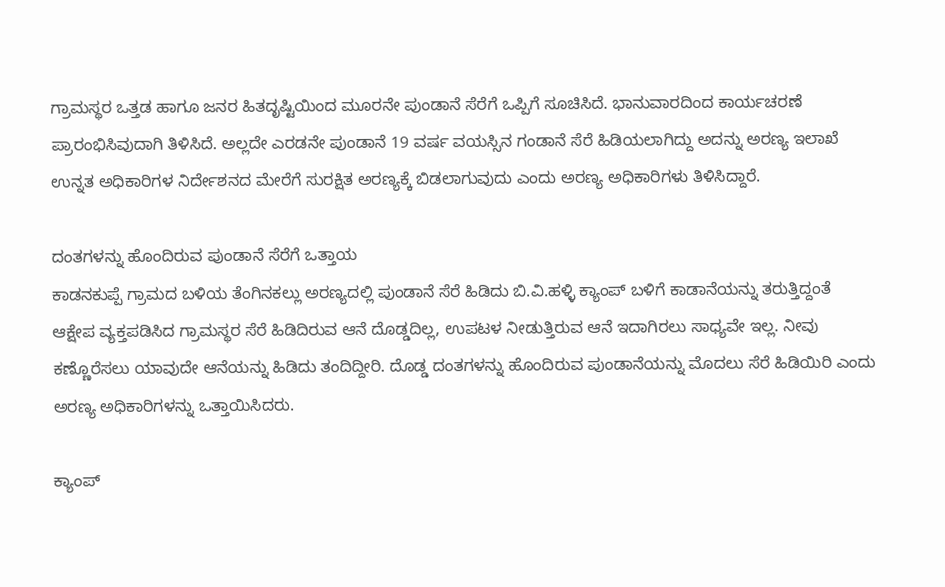ಗ್ರಾಮಸ್ಥರ ಒತ್ತಡ ಹಾಗೂ ಜನರ ಹಿತದೃಷ್ಟಿಯಿಂದ ಮೂರನೇ ಪುಂಡಾನೆ ಸೆರೆಗೆ ಒಪ್ಪಿಗೆ ಸೂಚಿಸಿದೆ. ಭಾನುವಾರದಿಂದ ಕಾರ್ಯಚರಣೆ ಪ್ರಾರಂಭಿಸಿವುದಾಗಿ ತಿಳಿಸಿದೆ. ಅಲ್ಲದೇ ಎರಡನೇ ಪುಂಡಾನೆ 19 ವರ್ಷ ವಯಸ್ಸಿನ ಗಂಡಾನೆ ಸೆರೆ ಹಿಡಿಯಲಾಗಿದ್ದು ಅದನ್ನು ಅರಣ್ಯ ಇಲಾಖೆ ಉನ್ನತ ಅಧಿಕಾರಿಗಳ ನಿರ್ದೇಶನದ ಮೇರೆಗೆ ಸುರಕ್ಷಿತ ಅರಣ್ಯಕ್ಕೆ ಬಿಡಲಾಗುವುದು ಎಂದು ಅರಣ್ಯ ಅಧಿಕಾರಿಗಳು ತಿಳಿಸಿದ್ದಾರೆ.

ದಂತಗಳನ್ನು ಹೊಂದಿರುವ ಪುಂಡಾನೆ ಸೆರೆಗೆ ಒತ್ತಾಯ
ಕಾಡನಕುಪ್ಪೆ ಗ್ರಾಮದ ಬಳಿಯ ತೆಂಗಿನಕಲ್ಲು ಅರಣ್ಯದಲ್ಲಿ ಪುಂಡಾನೆ ಸೆರೆ ಹಿಡಿದು ಬಿ.ವಿ.ಹಳ್ಳಿ ಕ್ಯಾಂಪ್ ಬಳಿಗೆ ಕಾಡಾನೆಯನ್ನು ತರುತ್ತಿದ್ದಂತೆ ಆಕ್ಷೇಪ ವ್ಯಕ್ತಪಡಿಸಿದ ಗ್ರಾಮಸ್ಥರ ಸೆರೆ ಹಿಡಿದಿರುವ ಆನೆ ದೊಡ್ಡದಿಲ್ಲ, ಉಪಟಳ ನೀಡುತ್ತಿರುವ ಆನೆ ಇದಾಗಿರಲು ಸಾಧ್ಯವೇ ಇಲ್ಲ. ನೀವು ಕಣ್ಣೊರೆಸಲು ಯಾವುದೇ ಆನೆಯನ್ನು ಹಿಡಿದು ತಂದಿದ್ದೀರಿ. ದೊಡ್ಡ ದಂತಗಳನ್ನು ಹೊಂದಿರುವ ಪುಂಡಾನೆಯನ್ನು ಮೊದಲು ಸೆರೆ ಹಿಡಿಯಿರಿ ಎಂದು ಅರಣ್ಯ ಅಧಿಕಾರಿಗಳನ್ನು ಒತ್ತಾಯಿಸಿದರು.

ಕ್ಯಾಂಪ್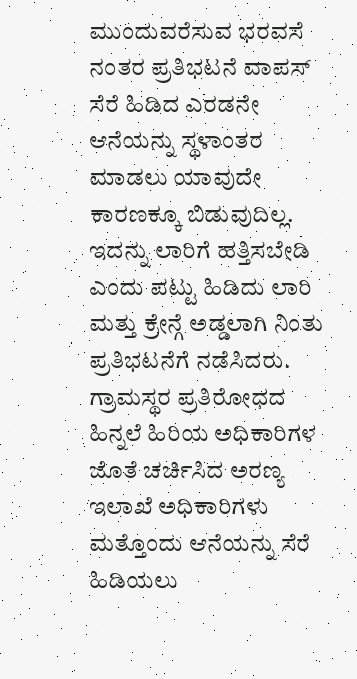ಮುಂದುವರೆಸುವ ಭರವಸೆ ನಂತರ ಪ್ರತಿಭಟನೆ ವಾಪಸ್
ಸೆರೆ ಹಿಡಿದ ಎರಡನೇ ಆನೆಯನ್ನು ಸ್ಥಳಾಂತರ ಮಾಡಲು ಯಾವುದೇ ಕಾರಣಕ್ಕೂ ಬಿಡುವುದಿಲ್ಲ. ಇದನ್ನು ಲಾರಿಗೆ ಹತ್ತಿಸಬೇಡಿ ಎಂದು ಪಟ್ಟು ಹಿಡಿದು ಲಾರಿ ಮತ್ತು ಕ್ರೇನ್ಗೆ ಅಡ್ಡಲಾಗಿ ನಿಂತು ಪ್ರತಿಭಟನೆಗೆ ನಡೆಸಿದರು. ಗ್ರಾಮಸ್ಥರ ಪ್ರತಿರೋಧದ ಹಿನ್ನಲೆ ಹಿರಿಯ ಅಧಿಕಾರಿಗಳ ಜೊತೆ ಚರ್ಚಿಸಿದ ಅರಣ್ಯ ಇಲಾಖೆ ಅಧಿಕಾರಿಗಳು ಮತ್ತೊಂದು ಆನೆಯನ್ನು ಸೆರೆ ಹಿಡಿಯಲು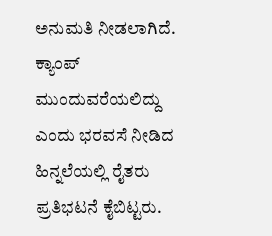ಅನುಮತಿ ನೀಡಲಾಗಿದೆ. ಕ್ಯಾಂಪ್ ಮುಂದುವರೆಯಲಿದ್ದು ಎಂದು ಭರವಸೆ ನೀಡಿದ ಹಿನ್ನಲೆಯಲ್ಲಿ ರೈತರು ಪ್ರತಿಭಟನೆ ಕೈಬಿಟ್ಟರು.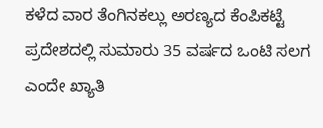ಕಳೆದ ವಾರ ತೆಂಗಿನಕಲ್ಲು ಅರಣ್ಯದ ಕೆಂಪಿಕಟ್ಟೆ ಪ್ರದೇಶದಲ್ಲಿ ಸುಮಾರು 35 ವರ್ಷದ ಒಂಟಿ ಸಲಗ ಎಂದೇ ಖ್ಯಾತಿ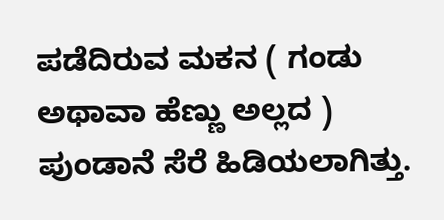ಪಡೆದಿರುವ ಮಕನ ( ಗಂಡು ಅಥಾವಾ ಹೆಣ್ಣು ಅಲ್ಲದ ) ಪುಂಡಾನೆ ಸೆರೆ ಹಿಡಿಯಲಾಗಿತ್ತು.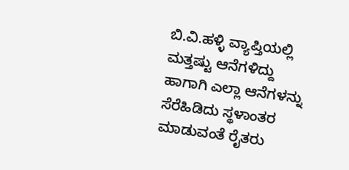ಬಿ.ವಿ.ಹಳ್ಳಿ ವ್ಯಾಪ್ತಿಯಲ್ಲಿ ಮತ್ತಷ್ಟು ಆನೆಗಳಿದ್ದು ಹಾಗಾಗಿ ಎಲ್ಲಾ ಆನೆಗಳನ್ನು ಸೆರೆಹಿಡಿದು ಸ್ಥಳಾಂತರ ಮಾಡುವಂತೆ ರೈತರು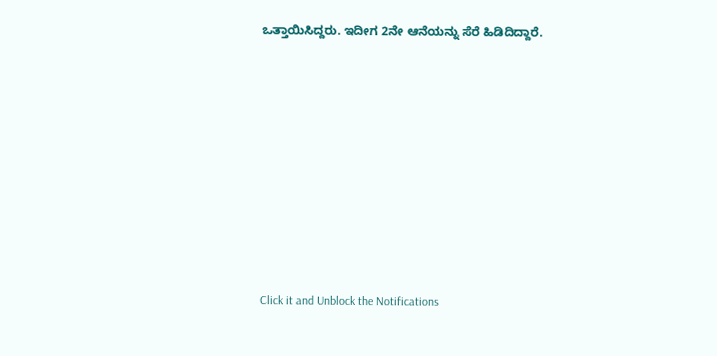ಒತ್ತಾಯಿಸಿದ್ದರು. ಇದೀಗ 2ನೇ ಆನೆಯನ್ನು ಸೆರೆ ಹಿಡಿದಿದ್ದಾರೆ.












Click it and Unblock the Notifications